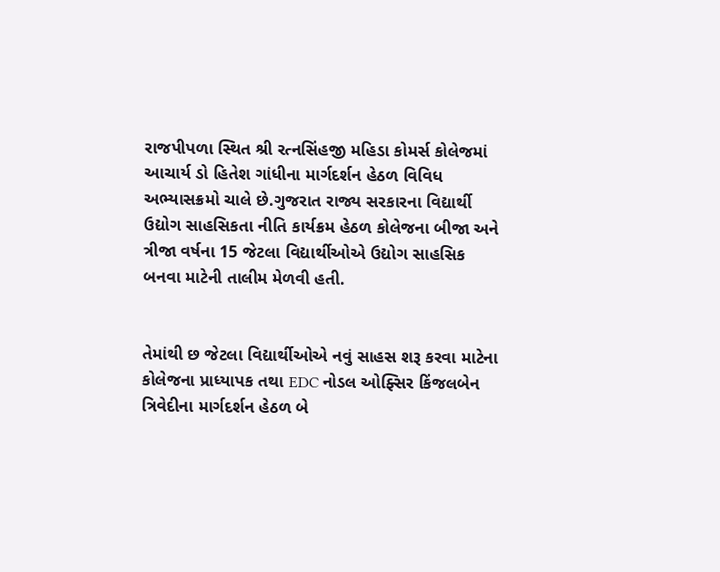રાજપીપળા સ્થિત શ્રી રત્નસિંહજી મહિડા કોમર્સ કોલેજમાં આચાર્ય ડો હિતેશ ગાંધીના માર્ગદર્શન હેઠળ વિવિધ અભ્યાસક્રમો ચાલે છે.ગુજરાત રાજ્ય સરકારના વિદ્યાર્થી ઉદ્યોગ સાહસિકતા નીતિ કાર્યક્રમ હેઠળ કોલેજના બીજા અને ત્રીજા વર્ષના 15 જેટલા વિદ્યાર્થીઓએ ઉદ્યોગ સાહસિક બનવા માટેની તાલીમ મેળવી હતી.


તેમાંથી છ જેટલા વિદ્યાર્થીઓએ નવું સાહસ શરૂ કરવા માટેના કોલેજના પ્રાધ્યાપક તથા EDC નોડલ ઓફ્સિર કિંજલબેન ત્રિવેદીના માર્ગદર્શન હેઠળ બે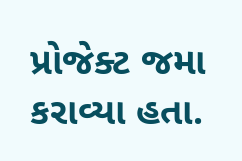પ્રોજેક્ટ જમા કરાવ્યા હતા.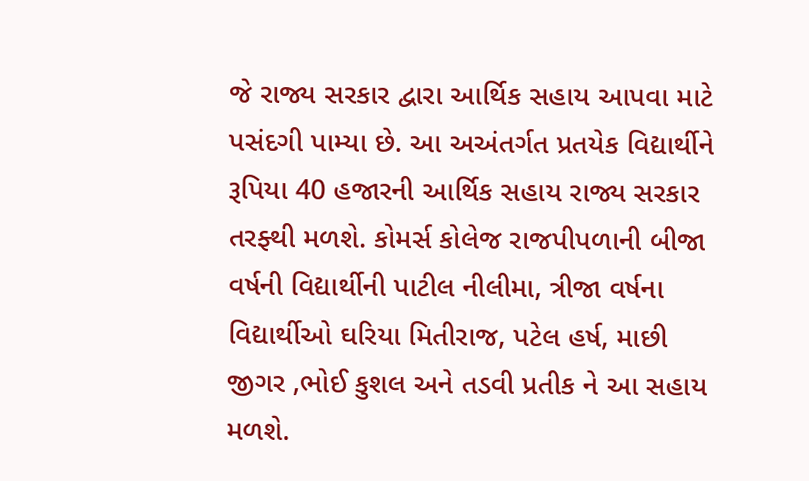જે રાજ્ય સરકાર દ્વારા આર્થિક સહાય આપવા માટે પસંદગી પામ્યા છે. આ અઅંતર્ગત પ્રતયેક વિદ્યાર્થીને રૂપિયા 40 હજારની આર્થિક સહાય રાજ્ય સરકાર તરફ્થી મળશે. કોમર્સ કોલેજ રાજપીપળાની બીજા વર્ષની વિદ્યાર્થીની પાટીલ નીલીમા, ત્રીજા વર્ષના વિદ્યાર્થીઓ ઘરિયા મિતીરાજ, પટેલ હર્ષ, માછી જીગર ,ભોઈ કુશલ અને તડવી પ્રતીક ને આ સહાય મળશે.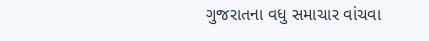ગુજરાતના વધુ સમાચાર વાંચવા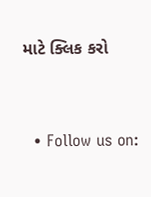માટે ક્લિક કરો


  • Follow us on: